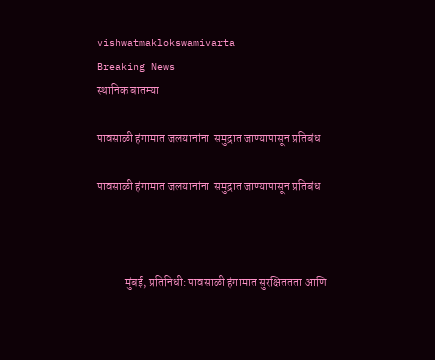vishwatmaklokswamivarta
Breaking News
स्थानिक बातम्या

पावसाळी हंगामात जलयानांना  समुद्रात जाण्यापासून प्रतिबंध

पावसाळी हंगामात जलयानांना  समुद्रात जाण्यापासून प्रतिबंध



            मुंबई, प्रतिनिधी: पावसाळी हंगामात सुरक्षिततता आणि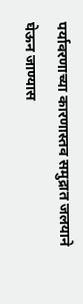पर्यावरणाच्या कारणास्तव समुद्रात जलयाने घेऊन जाण्यास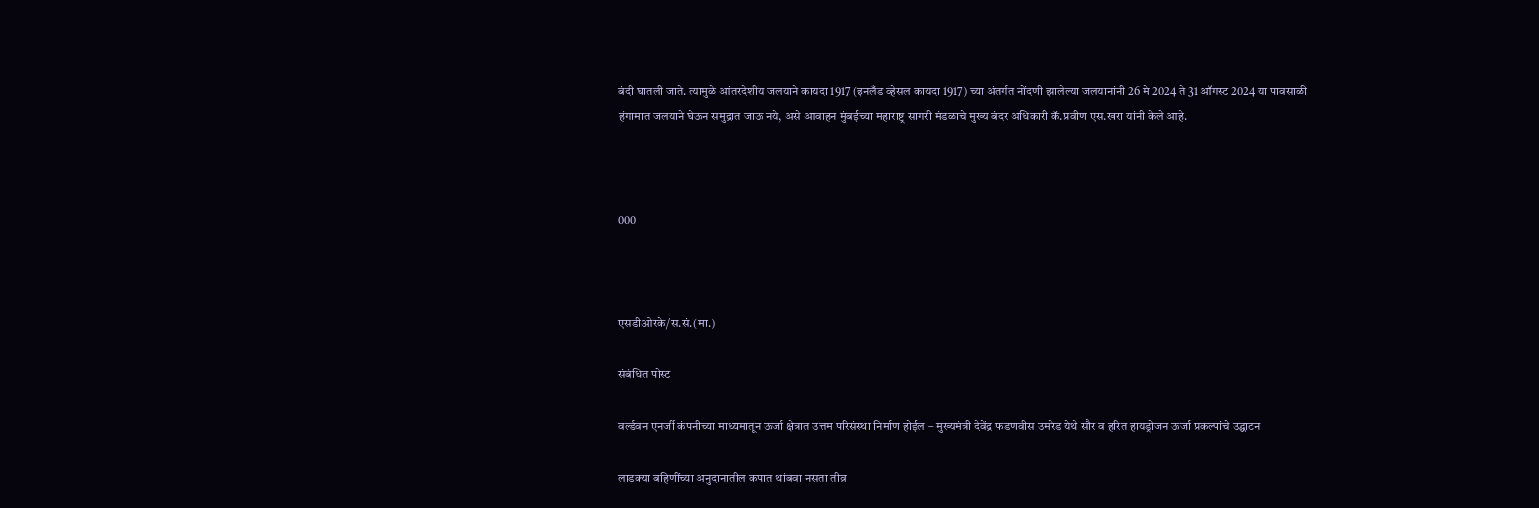बंदी घातली जाते. त्यामुळे आंतरदेशीय जलयाने कायदा 1917 (इनलँड व्हेसल कायदा 1917) च्या अंतर्गत नोंदणी झालेल्या जलयानांनी 26 मे 2024 ते 31 ऑगस्ट 2024 या पावसाळी हंगामात जलयाने घेऊन समुद्रात जाऊ नये, असे आवाहन मुंबईच्या महाराष्ट्र सागरी मंडळाचे मुख्य बंदर अधिकारी कॅ.प्रवीण एस.खरा यांनी केले आहे.



000



एसडीओरके/स.सं.(मा.)

संबंधित पोस्ट

वर्ल्डवन एनर्जी कंपनीच्या माध्यमातून ऊर्जा क्षेत्रात उत्तम परिसंस्था निर्माण होईल – मुख्यमंत्री देवेंद्र फडणवीस उमरेड येथे सौर व हरित हायड्रोजन ऊर्जा प्रकल्पांचे उद्घाटन

लाडक्या बहिणींच्या अनुदानातील कपात थांबवा नसता तीव्र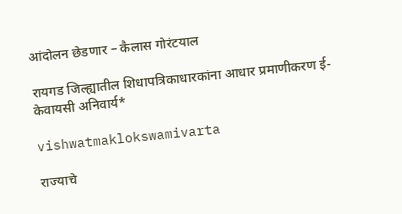आंदोलन छेडणार – कैलास गोरंटयाल

रायगड जिल्ह्यातील शिधापत्रिकाधारकांना आधार प्रमाणीकरण ई-केवायसी अनिवार्य*

vishwatmaklokswamivarta

राज्याचे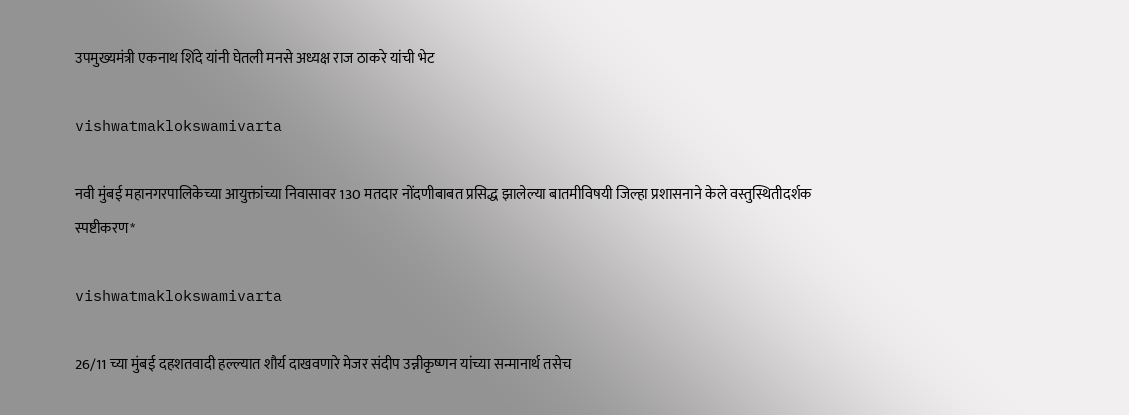उपमुख्यमंत्री एकनाथ शिंदे यांनी घेतली मनसे अध्यक्ष राज ठाकरे यांची भेट

vishwatmaklokswamivarta

नवी मुंबई महानगरपालिकेच्या आयुक्तांच्या निवासावर 130 मतदार नोंदणीबाबत प्रसिद्ध झालेल्या बातमीविषयी जिल्हा प्रशासनाने केले वस्तुस्थितीदर्शक स्पष्टीकरण*

vishwatmaklokswamivarta

26/11 च्या मुंबई दहशतवादी हल्ल्यात शौर्य दाखवणारे मेजर संदीप उन्नीकृष्णन यांच्या सन्मानार्थ तसेच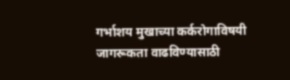गर्भाशय मुखाच्या कर्करोगाविषयी जागरूकता वाढविण्यासाठी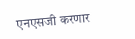एनएसजी करणार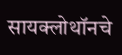सायक्लोथॉनचे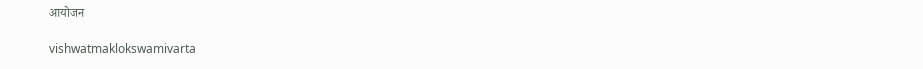आयोजन

vishwatmaklokswamivarta